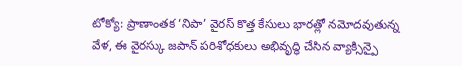టోక్యో: ప్రాణాంతక ‘నిపా’ వైరస్ కొత్త కేసులు భారత్లో నమోదవుతున్న వేళ, ఈ వైరస్కు జపాన్ పరిశోధకులు అభివృద్ధి చేసిన వ్యాక్సిన్పై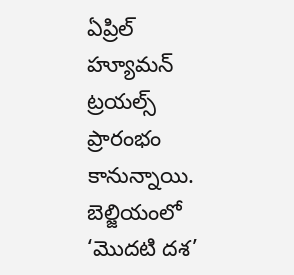ఏప్రిల్ హ్యూమన్ ట్రయల్స్ ప్రారంభం కానున్నాయి. బెల్జియంలో ‘మొదటి దశ’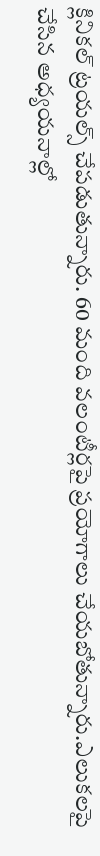క్లినికల్ ట్రయల్స్ చేపడుతున్నారు. 60 మంది వలంటీర్లపై ప్రయోగాలు చేయబోతున్నారు.ఎలుకలపై చేసిన అధ్యయనాల్లో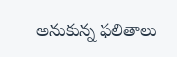అనుకున్న ఫలితాలు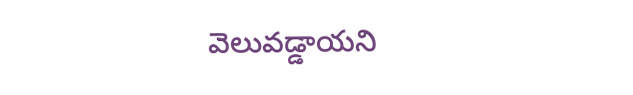వెలువడ్డాయని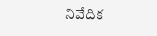నివేదిక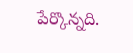పేర్కొన్నది.